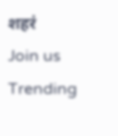शहरं
Join us
Trending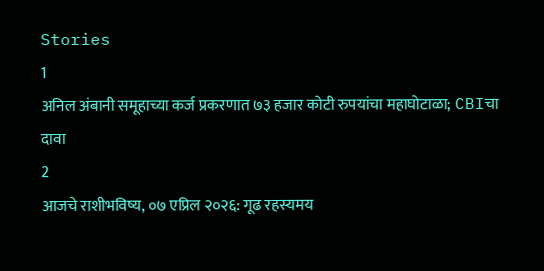Stories
1
अनिल अंबानी समूहाच्या कर्ज प्रकरणात ७३ हजार कोटी रुपयांचा महाघोटाळा; CBIचा दावा
2
आजचे राशीभविष्य, ०७ एप्रिल २०२६: गूढ रहस्यमय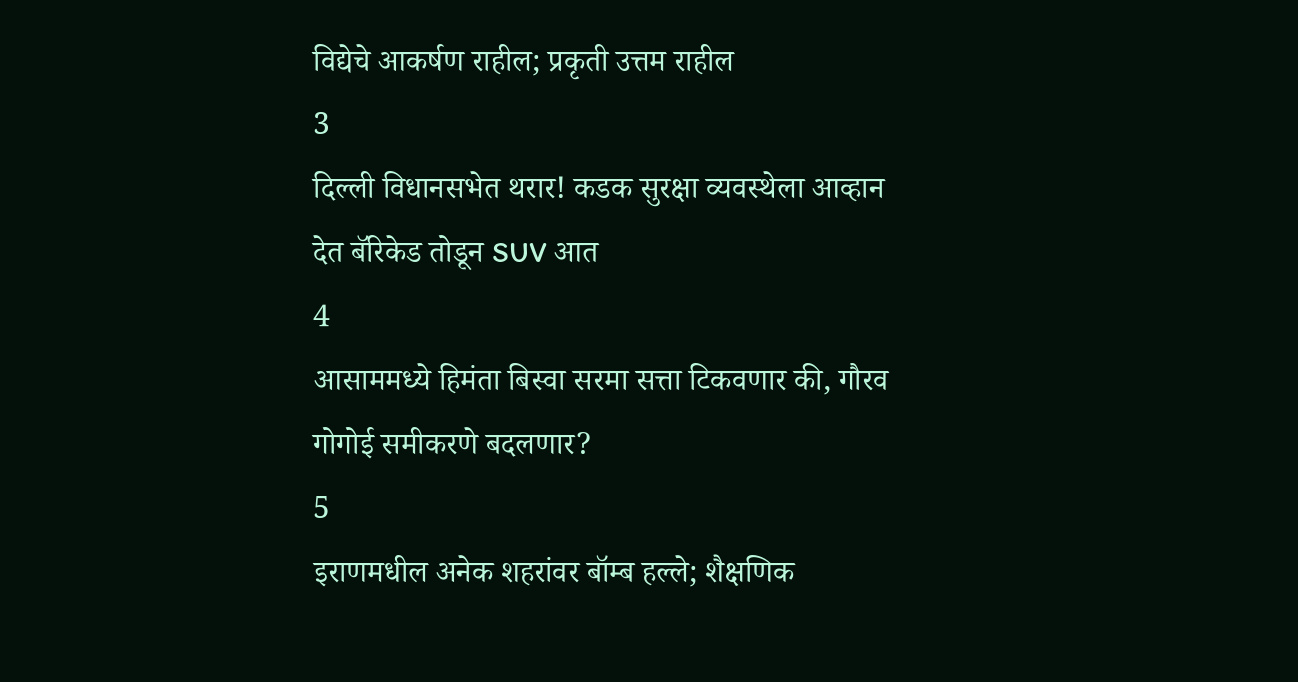विद्येचे आकर्षण राहील; प्रकृती उत्तम राहील
3
दिल्ली विधानसभेत थरार! कडक सुरक्षा व्यवस्थेला आव्हान देत बॅरिकेड तोडून SUV आत
4
आसाममध्ये हिमंता बिस्वा सरमा सत्ता टिकवणार की, गौरव गोगोई समीकरणे बदलणार?
5
इराणमधील अनेक शहरांवर बॉम्ब हल्ले; शैक्षणिक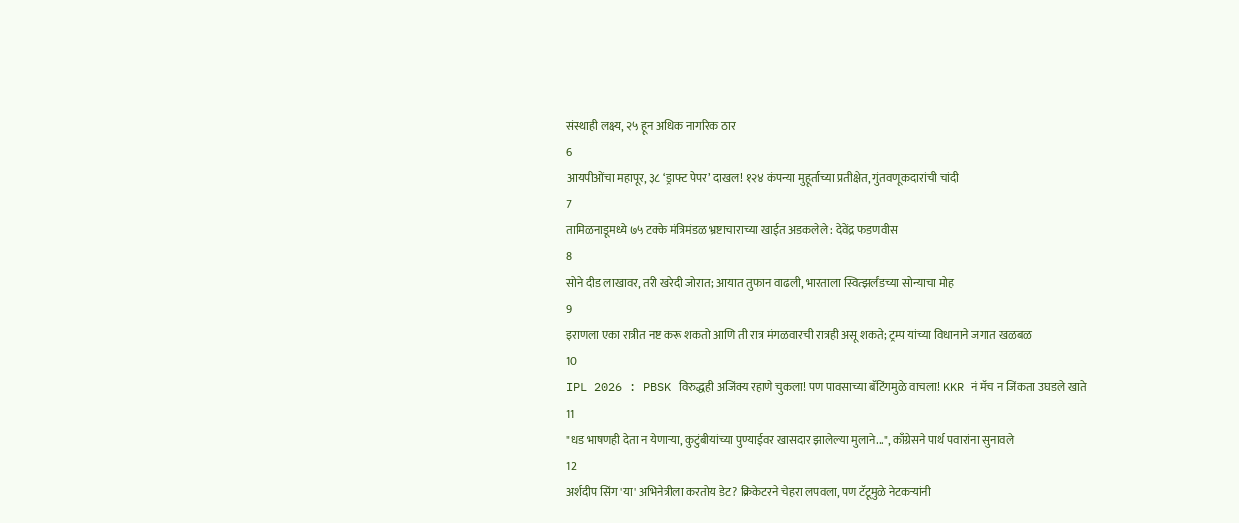संस्थाही लक्ष्य, २५ हून अधिक नागरिक ठार
6
आयपीओंचा महापूर, ३८ ‘ड्राफ्ट पेपर’ दाखल! १२४ कंपन्या मुहूर्ताच्या प्रतीक्षेत, गुंतवणूकदारांची चांदी
7
तामिळनाडूमध्ये ७५ टक्के मंत्रिमंडळ भ्रष्टाचाराच्या खाईत अडकलेले : देवेंद्र फडणवीस
8
सोने दीड लाखावर, तरी खरेदी जोरात; आयात तुफान वाढली, भारताला स्वित्झर्लंडच्या सोन्याचा मोह
9
इराणला एका रात्रीत नष्ट करू शकतो आणि ती रात्र मंगळवारची रात्रही असू शकते; ट्रम्प यांच्या विधानाने जगात खळबळ
10
IPL 2026 : PBSK विरुद्धही अजिंक्य रहाणे चुकला! पण पावसाच्या बॅटिंगमुळे वाचला! KKR नं मॅच न जिंकता उघडले खाते
11
"धड भाषणही देता न येणाऱ्या, कुटुंबीयांच्या पुण्याईवर खासदार झालेल्या मुलाने...", काँग्रेसने पार्थ पवारांना सुनावले
12
अर्शदीप सिंग 'या' अभिनेत्रीला करतोय डेट? क्रिकेटरने चेहरा लपवला, पण टॅटूमुळे नेटकऱ्यांनी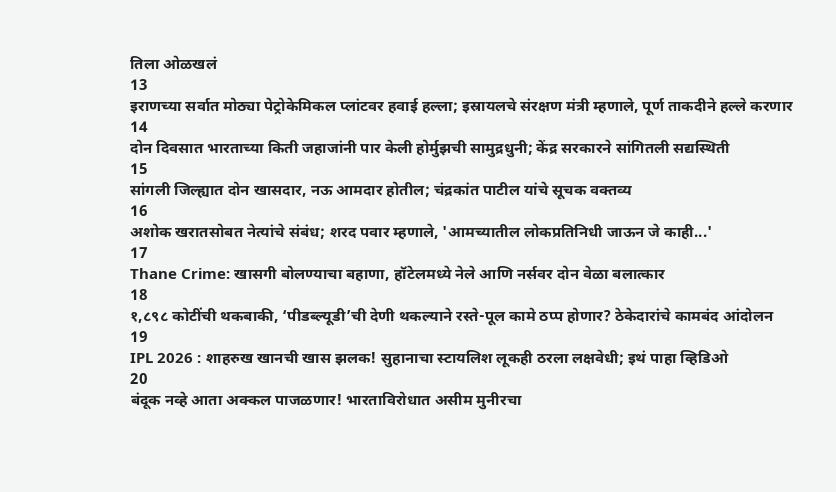तिला ओळखलं
13
इराणच्या सर्वात मोठ्या पेट्रोकेमिकल प्लांटवर हवाई हल्ला; इस्रायलचे संरक्षण मंत्री म्हणाले, पूर्ण ताकदीने हल्ले करणार
14
दोन दिवसात भारताच्या किती जहाजांनी पार केली होर्मुझची सामुद्रधुनी; केंद्र सरकारने सांगितली सद्यस्थिती
15
सांगली जिल्ह्यात दोन खासदार, नऊ आमदार होतील; चंद्रकांत पाटील यांचे सूचक वक्तव्य
16
अशोक खरातसोबत नेत्यांचे संबंध; शरद पवार म्हणाले, 'आमच्यातील लोकप्रतिनिधी जाऊन जे काही...'
17
Thane Crime: खासगी बोलण्याचा बहाणा, हॉटेलमध्ये नेले आणि नर्सवर दोन वेळा बलात्कार
18
१,८९८ कोटींची थकबाकी, ‘पीडब्ल्यूडी’ची देणी थकल्याने रस्ते-पूल कामे ठप्प होणार? ठेकेदारांचे कामबंद आंदोलन
19
IPL 2026 : शाहरुख खानची खास झलक! सुहानाचा स्टायलिश लूकही ठरला लक्षवेधी; इथं पाहा व्हिडिओ
20
बंदूक नव्हे आता अक्कल पाजळणार! भारताविरोधात असीम मुनीरचा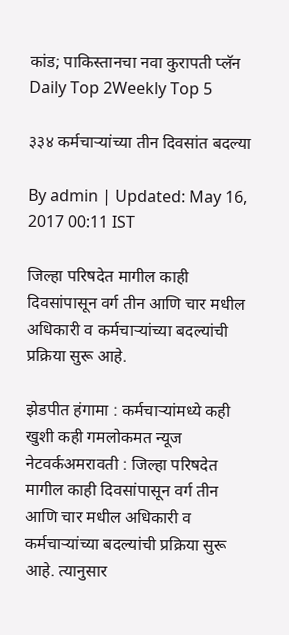कांड; पाकिस्तानचा नवा कुरापती प्लॅन
Daily Top 2Weekly Top 5

३३४ कर्मचाऱ्यांच्या तीन दिवसांत बदल्या

By admin | Updated: May 16, 2017 00:11 IST

जिल्हा परिषदेत मागील काही दिवसांपासून वर्ग तीन आणि चार मधील अधिकारी व कर्मचाऱ्यांच्या बदल्यांची प्रक्रिया सुरू आहे.

झेडपीत हंगामा : कर्मचाऱ्यांमध्ये कही खुशी कही गमलोकमत न्यूज नेटवर्कअमरावती : जिल्हा परिषदेत मागील काही दिवसांपासून वर्ग तीन आणि चार मधील अधिकारी व कर्मचाऱ्यांच्या बदल्यांची प्रक्रिया सुरू आहे. त्यानुसार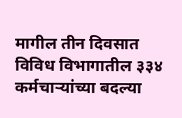मागील तीन दिवसात विविध विभागातील ३३४ कर्मचाऱ्यांच्या बदल्या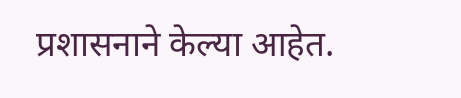प्रशासनाने केल्या आहेत.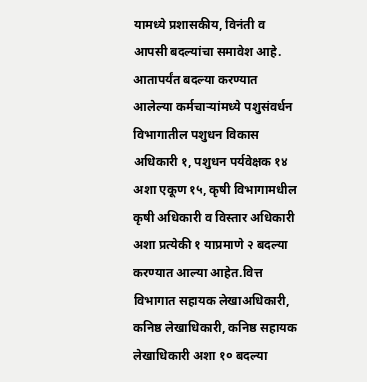यामध्ये प्रशासकीय, विनंती व आपसी बदल्यांचा समावेश आहे. आतापर्यंत बदल्या करण्यात आलेल्या कर्मचाऱ्यांमध्ये पशुसंवर्धन विभागातील पशुधन विकास अधिकारी १, पशुधन पर्यवेक्षक १४ अशा एकूण १५, कृषी विभागामधील कृषी अधिकारी व विस्तार अधिकारी अशा प्रत्येकी १ याप्रमाणे २ बदल्या करण्यात आल्या आहेत.वित्त विभागात सहायक लेखाअधिकारी, कनिष्ठ लेखाधिकारी, कनिष्ठ सहायक लेखाधिकारी अशा १० बदल्या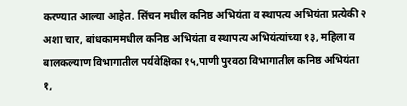करण्यात आल्या आहेत. सिंचन मधील कनिष्ठ अभियंता व स्थापत्य अभियंता प्रत्येकी २ अशा चार, बांधकाममधील कनिष्ठ अभियंता व स्थापत्य अभियंत्यांच्या १३, महिला व बालकल्याण विभागातील पर्यवेक्षिका १५,पाणी पुरवठा विभागातील कनिष्ठ अभियंता १,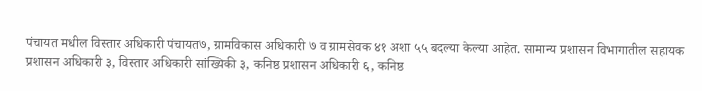पंचायत मधील विस्तार अधिकारी पंचायत७, ग्रामविकास अधिकारी ७ व ग्रामसेवक ४१ अशा ५५ बदल्या केल्या आहेत. सामान्य प्रशासन विभागातील सहायक प्रशासन अधिकारी ३, विस्तार अधिकारी सांख्यिकी ३, कनिष्ठ प्रशासन अधिकारी ६, कनिष्ठ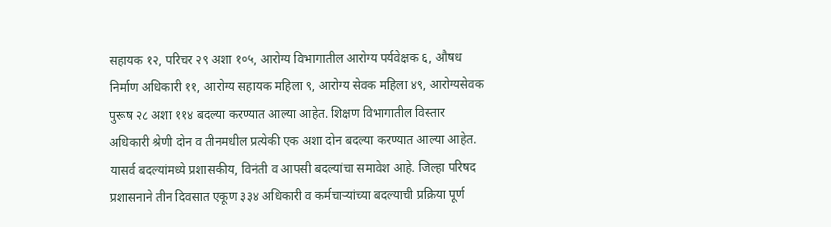सहायक १२, परिचर २९ अशा १०५, आरोग्य विभागातील आरोग्य पर्यवेक्षक ६, औषध निर्माण अधिकारी ११, आरोग्य सहायक महिला ९, आरोग्य सेवक महिला ४९, आरोग्यसेवक पुरूष २८ अशा ११४ बदल्या करण्यात आल्या आहेत. शिक्षण विभागातील विस्तार अधिकारी श्रेणी दोन व तीनमधील प्रत्येकी एक अशा दोन बदल्या करण्यात आल्या आहेत. यासर्व बदल्यांमध्ये प्रशासकीय, विनंती व आपसी बदल्यांचा समावेश आहे. जिल्हा परिषद प्रशासनाने तीन दिवसात एकूण ३३४ अधिकारी व कर्मचाऱ्यांच्या बदल्याची प्रक्रिया पूर्ण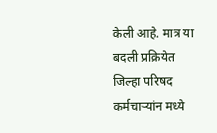केली आहे. मात्र या बदली प्रक्रियेत जिल्हा परिषद कर्मचाऱ्यांन मध्ये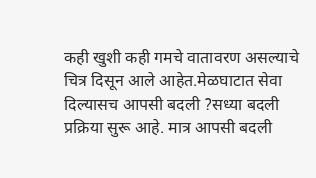कही खुशी कही गमचे वातावरण असल्याचे चित्र दिसून आले आहेत.मेळघाटात सेवा दिल्यासच आपसी बदली ?सध्या बदली प्रक्रिया सुरू आहे. मात्र आपसी बदली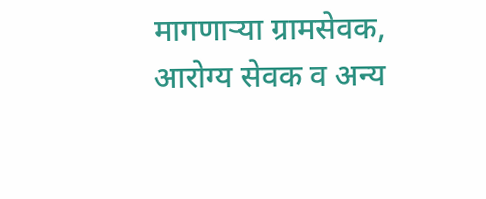मागणाऱ्या ग्रामसेवक, आरोग्य सेवक व अन्य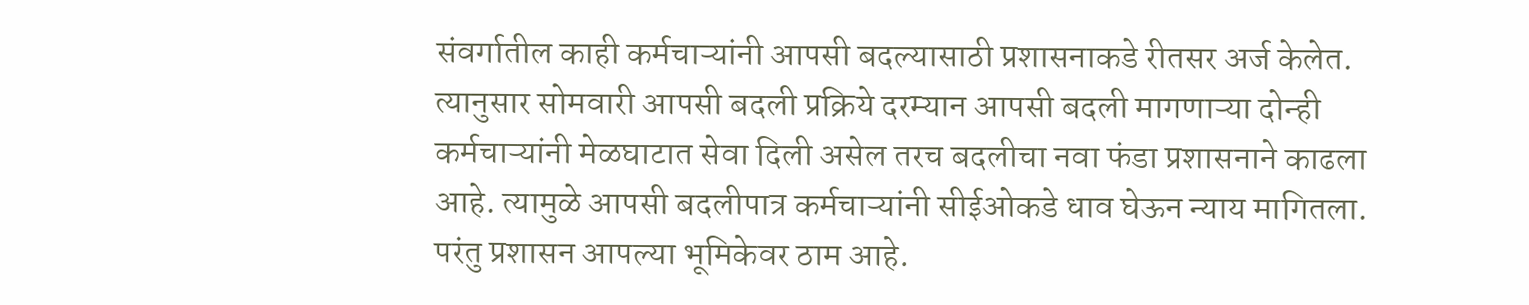संवर्गातील काही कर्मचाऱ्यांनी आपसी बदल्यासाठी प्रशासनाकडे रीतसर अर्ज केलेत. त्यानुसार सोमवारी आपसी बदली प्रक्रिये दरम्यान आपसी बदली मागणाऱ्या दोन्ही कर्मचाऱ्यांनी मेळघाटात सेवा दिली असेल तरच बदलीचा नवा फंडा प्रशासनाने काढला आहे. त्यामुळे आपसी बदलीपात्र कर्मचाऱ्यांनी सीईओकडे धाव घेऊन न्याय मागितला. परंतु प्रशासन आपल्या भूमिकेवर ठाम आहे.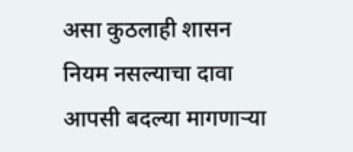असा कुठलाही शासन नियम नसल्याचा दावा आपसी बदल्या मागणाऱ्या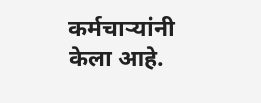कर्मचाऱ्यांनी केला आहे.